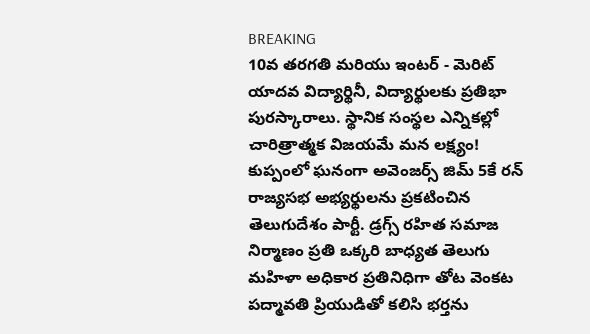BREAKING
10వ తరగతి మరియు ఇంటర్ - మెరిట్ యాదవ విద్యార్థినీ, విద్యార్థులకు ప్రతిభా పురస్కారాలు. స్థానిక సంస్థల ఎన్నికల్లో చారిత్రాత్మక విజయమే మన లక్ష్యం! కుప్పంలో ఘనంగా అవెంజర్స్ జిమ్ 5కే రన్ రాజ్యసభ అభ్యర్థులను ప్రకటించిన తెలుగుదేశం పార్టీ. డ్రగ్స్ రహిత సమాజ నిర్మాణం ప్రతి ఒక్కరి బాధ్యత తెలుగు మహిళా అధికార ప్రతినిధిగా తోట వెంకట పద్మావతి ప్రియుడితో కలిసి భర్తను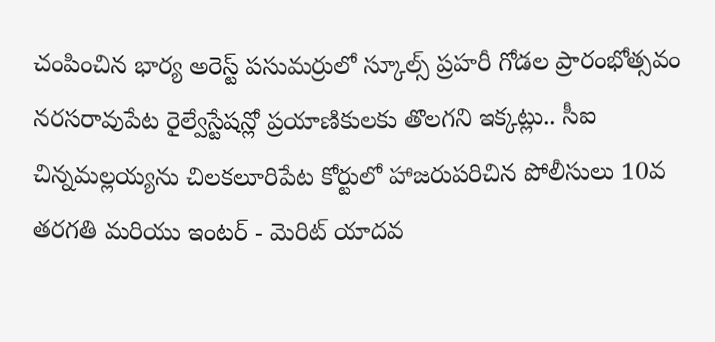చంపించిన భార్య అరెస్ట్ పసుమర్రులో స్కూల్స్ ప్రహరీ గోడల ప్రారంభోత్సవం నరసరావుపేట రైల్వేస్టేషన్లో ప్రయాణికులకు తొలగని ఇక్కట్లు.. సీఐ చిన్నమల్లయ్యను చిలకలూరిపేట కోర్టులో హాజరుపరిచిన పోలీసులు 10వ తరగతి మరియు ఇంటర్ - మెరిట్ యాదవ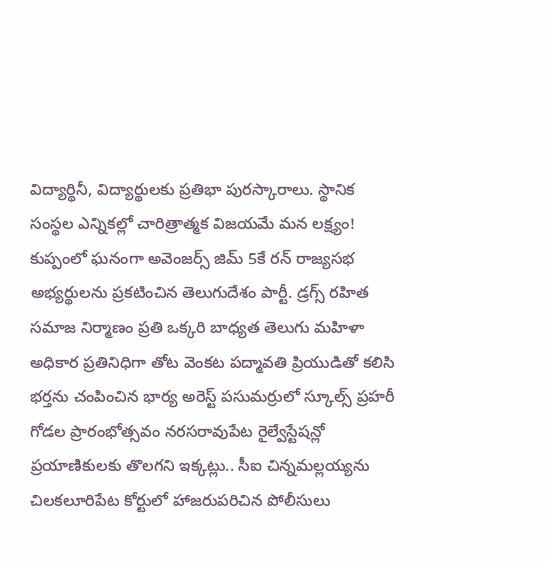విద్యార్థినీ, విద్యార్థులకు ప్రతిభా పురస్కారాలు. స్థానిక సంస్థల ఎన్నికల్లో చారిత్రాత్మక విజయమే మన లక్ష్యం! కుప్పంలో ఘనంగా అవెంజర్స్ జిమ్ 5కే రన్ రాజ్యసభ అభ్యర్థులను ప్రకటించిన తెలుగుదేశం పార్టీ. డ్రగ్స్ రహిత సమాజ నిర్మాణం ప్రతి ఒక్కరి బాధ్యత తెలుగు మహిళా అధికార ప్రతినిధిగా తోట వెంకట పద్మావతి ప్రియుడితో కలిసి భర్తను చంపించిన భార్య అరెస్ట్ పసుమర్రులో స్కూల్స్ ప్రహరీ గోడల ప్రారంభోత్సవం నరసరావుపేట రైల్వేస్టేషన్లో ప్రయాణికులకు తొలగని ఇక్కట్లు.. సీఐ చిన్నమల్లయ్యను చిలకలూరిపేట కోర్టులో హాజరుపరిచిన పోలీసులు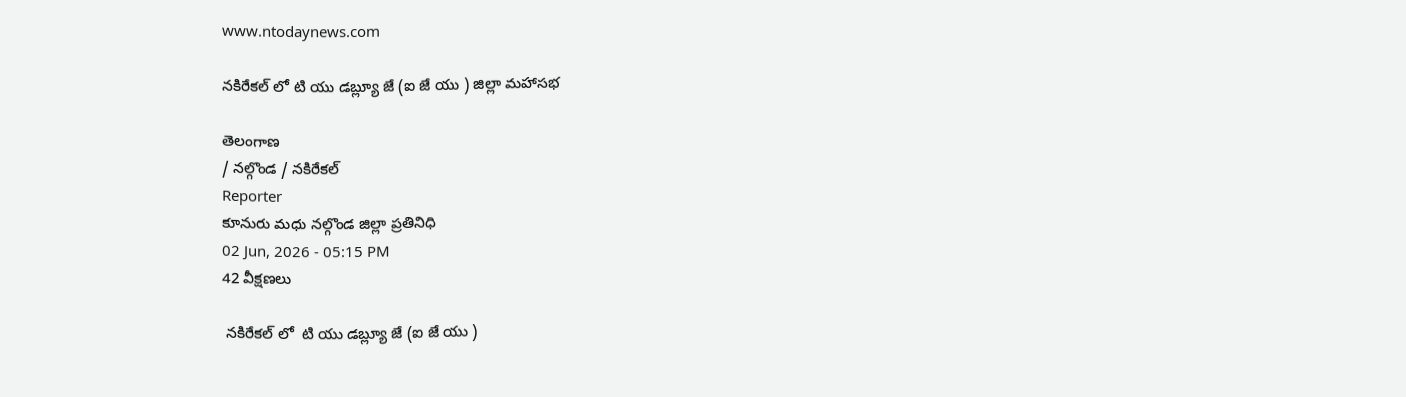www.ntodaynews.com

నకిరేకల్ లో టి యు డబ్ల్యూ జే (ఐ జే యు ) జిల్లా మహాసభ

తెలంగాణ
/ నల్గొండ / నకిరేకల్
Reporter
కూనురు మధు నల్గొండ జిల్లా ప్రతినిధి
02 Jun, 2026 - 05:15 PM
42 వీక్షణలు

 నకిరేకల్ లో  టి యు డబ్ల్యూ జే (ఐ జే యు )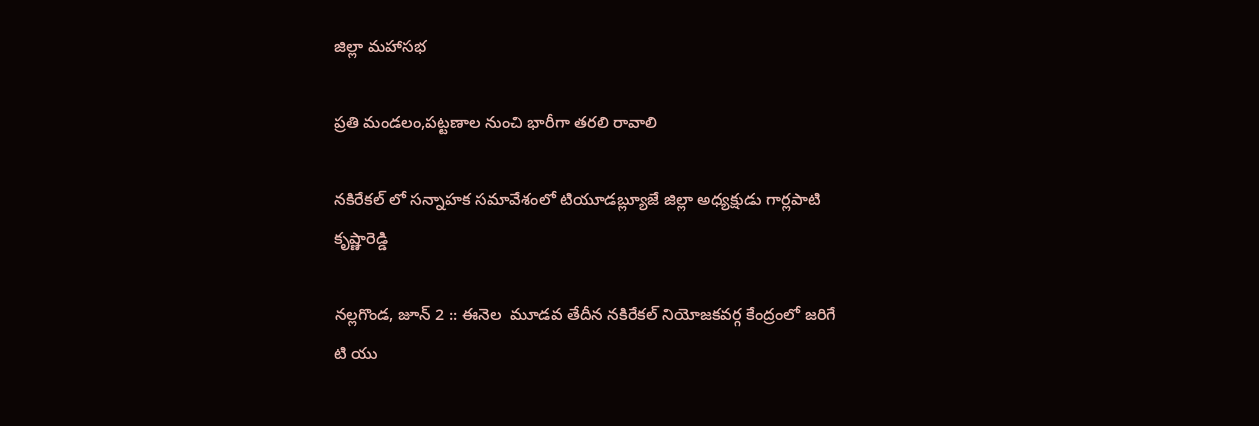జిల్లా మహాసభ

ప్రతి మండలం,పట్టణాల నుంచి భారీగా తరలి రావాలి

నకిరేకల్ లో సన్నాహక సమావేశంలో టియూడబ్ల్యూజే జిల్లా అధ్యక్షుడు గార్లపాటి కృష్ణారెడ్డి

నల్లగొండ, జూన్ 2 :: ఈనెల  మూడవ తేదీన నకిరేకల్ నియోజకవర్గ కేంద్రంలో జరిగే టి యు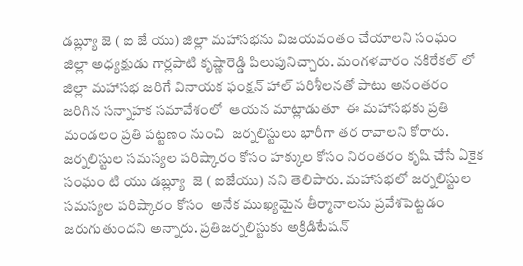డబ్ల్యూ జె ( ఐ జే యు) జిల్లా మహాసభను విజయవంతం చేయాలని సంఘం జిల్లా అధ్యక్షుడు గార్లపాటి కృష్ణారెడ్డి పిలుపునిచ్చారు. మంగళవారం నకిరేకల్ లో జిల్లా మహాసభ జరిగే వినాయక ఫంక్షన్ హాల్ పరిశీలనతో పాటు అనంతరం జరిగిన సన్నాహక సమావేశంలో  ఆయన మాట్లాడుతూ  ఈ మహాసభకు ప్రతి మండలం ప్రతి పట్టణం నుంచి  జర్నలిస్టులు భారీగా తర రావాలని కోరారు. జర్నలిస్టుల సమస్యల పరిష్కారం కోసం హక్కుల కోసం నిరంతరం కృషి చేసే ఏకైక సంఘం టి యు డబ్ల్యూ  జె ( ఐజేయు) నని తెలిపారు. మహాసభలో జర్నలిస్టుల సమస్యల పరిష్కారం కోసం  అనేక ముఖ్యమైన తీర్మానాలను ప్రవేశపెట్టడం జరుగుతుందని అన్నారు. ప్రతిజర్నలిస్టుకు అక్రిడిటేషన్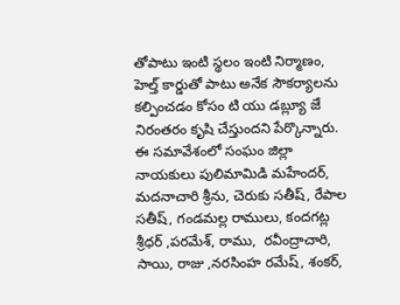తోపాటు ఇంటి స్థలం ఇంటి నిర్మాణం, హెల్త్ కార్డుతో పాటు అనేక సౌకర్యాలను కల్పించడం కోసం టి యు డబ్ల్యూ జే నిరంతరం కృషి చేస్తుందని పేర్కొన్నారు. ఈ సమావేశంలో సంఘం జిల్లా నాయకులు పులిమామిడి మహేందర్, మదనాచారి శ్రీను, చెరుకు సతీష్, రేపాల సతీష్, గండమల్ల రాములు, కందగట్ల శ్రీధర్ ,పరమేశ్, రాము,  రవీంద్రాచారి, సాయి, రాజు ,నరసింహ రమేష్, శంకర్,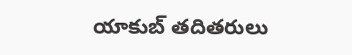యాకుబ్ తదితరులు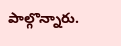పాల్గొన్నారు.